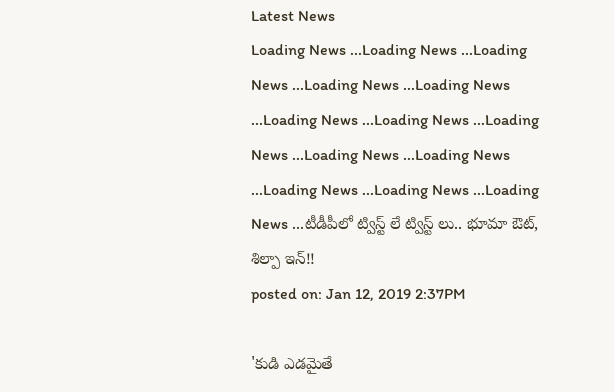Latest News
Loading News ...Loading News ...Loading News ...Loading News ...Loading News ...Loading News ...Loading News ...Loading News ...Loading News ...Loading News ...Loading News ...Loading News ...Loading News ...టీడీపీలో ట్విస్ట్ లే ట్విస్ట్ లు.. భూమా ఔట్, శిల్పా ఇన్!!
posted on: Jan 12, 2019 2:37PM

'కుడి ఎడమైతే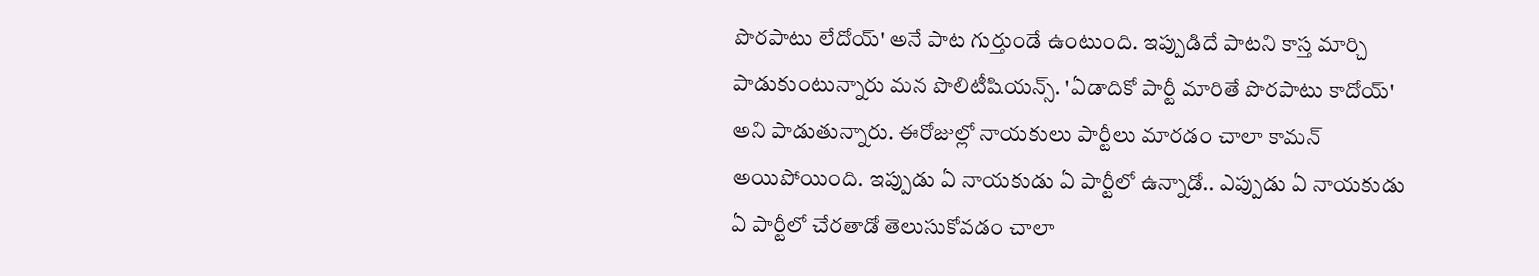పొరపాటు లేదోయ్' అనే పాట గుర్తుండే ఉంటుంది. ఇప్పుడిదే పాటని కాస్త మార్చి పాడుకుంటున్నారు మన పొలిటీషియన్స్. 'ఏడాదికో పార్టీ మారితే పొరపాటు కాదోయ్' అని పాడుతున్నారు. ఈరోజుల్లో నాయకులు పార్టీలు మారడం చాలా కామన్ అయిపోయింది. ఇప్పుడు ఏ నాయకుడు ఏ పార్టీలో ఉన్నాడో.. ఎప్పుడు ఏ నాయకుడు ఏ పార్టీలో చేరతాడో తెలుసుకోవడం చాలా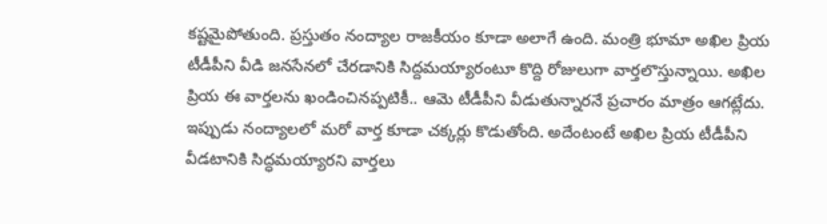కష్టమైపోతుంది. ప్రస్తుతం నంద్యాల రాజకీయం కూడా అలాగే ఉంది. మంత్రి భూమా అఖిల ప్రియ టీడీపీని వీడి జనసేనలో చేరడానికి సిద్దమయ్యారంటూ కొద్ది రోజులుగా వార్తలొస్తున్నాయి. అఖిల ప్రియ ఈ వార్తలను ఖండించినప్పటికీ.. ఆమె టీడీపీని వీడుతున్నారనే ప్రచారం మాత్రం ఆగట్లేదు. ఇప్పుడు నంద్యాలలో మరో వార్త కూడా చక్కర్లు కొడుతోంది. అదేంటంటే అఖిల ప్రియ టీడీపీని వీడటానికి సిద్ధమయ్యారని వార్తలు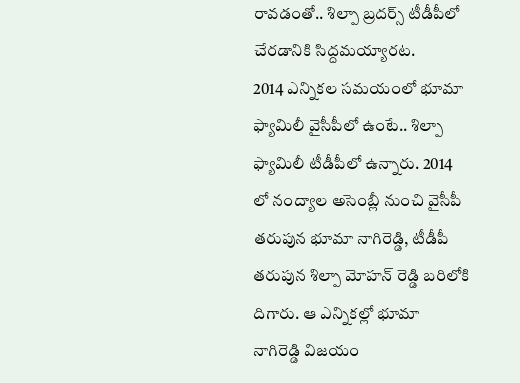రావడంతో.. శిల్పా బ్రదర్స్ టీడీపీలో చేరడానికి సిద్దమయ్యారట.
2014 ఎన్నికల సమయంలో భూమా ఫ్యామిలీ వైసీపీలో ఉంటే.. శిల్పా ఫ్యామిలీ టీడీపీలో ఉన్నారు. 2014 లో నంద్యాల అసెంబ్లీ నుంచి వైసీపీ తరుపున భూమా నాగిరెడ్డి, టీడీపీ తరుపున శిల్పా మోహన్ రెడ్డి బరిలోకి దిగారు. ఆ ఎన్నికల్లో భూమా నాగిరెడ్డి విజయం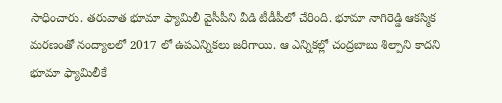సాధించారు. తరువాత భూమా ఫ్యామిలీ వైసీపీని వీడి టీడీపీలో చేరింది. భూమా నాగిరెడ్డి ఆకస్మిక మరణంతో నంద్యాలలో 2017 లో ఉపఎన్నికలు జరిగాయి. ఆ ఎన్నికల్లో చంద్రబాబు శిల్పాని కాదని భూమా ఫ్యామిలీకే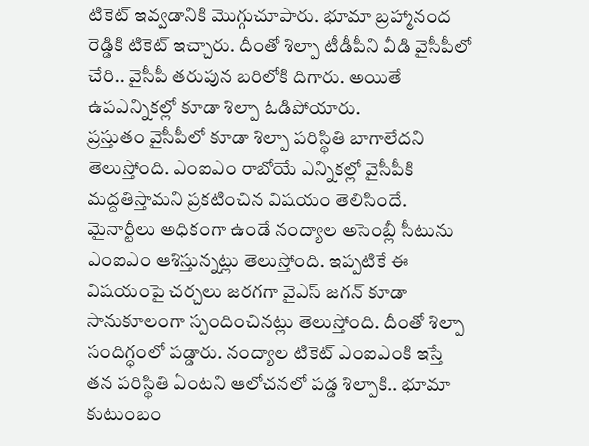టికెట్ ఇవ్వడానికి మొగ్గుచూపారు. భూమా బ్రహ్మానంద రెడ్డికి టికెట్ ఇచ్చారు. దీంతో శిల్పా టీడీపీని వీడి వైసీపీలో చేరి.. వైసీపీ తరుపున బరిలోకి దిగారు. అయితే ఉపఎన్నికల్లో కూడా శిల్పా ఓడిపోయారు.
ప్రస్తుతం వైసీపీలో కూడా శిల్పా పరిస్థితి బాగాలేదని తెలుస్తోంది. ఎంఐఎం రాబోయే ఎన్నికల్లో వైసీపీకి మద్దతిస్తామని ప్రకటించిన విషయం తెలిసిందే. మైనార్టీలు అధికంగా ఉండే నంద్యాల అసెంబ్లీ సీటును ఎంఐఎం ఆశిస్తున్నట్లు తెలుస్తోంది. ఇప్పటికే ఈ విషయంపై చర్చలు జరగగా వైఎస్ జగన్ కూడా సానుకూలంగా స్పందించినట్లు తెలుస్తోంది. దీంతో శిల్పా సందిగ్ధంలో పడ్డారు. నంద్యాల టికెట్ ఎంఐఎంకి ఇస్తే తన పరిస్థితి ఏంటని ఆలోచనలో పడ్డ శిల్పాకి.. భూమా కుటుంబం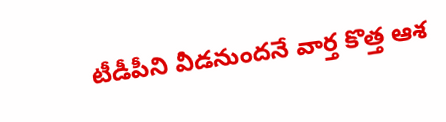టీడీపీని వీడనుందనే వార్త కొత్త ఆశ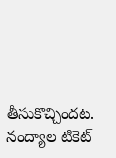తీసుకొచ్చిందట. నంద్యాల టికెట్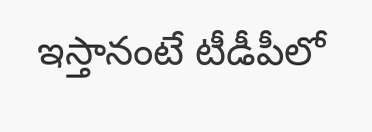ఇస్తానంటే టీడీపీలో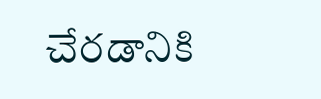చేరడానికి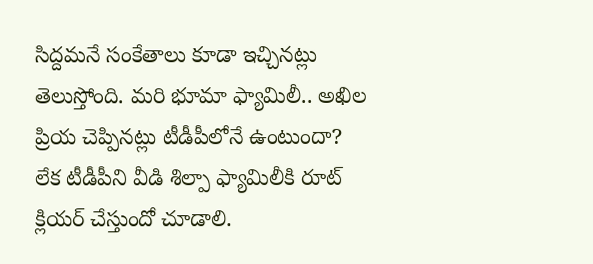సిద్దమనే సంకేతాలు కూడా ఇచ్చినట్లు తెలుస్తోంది. మరి భూమా ఫ్యామిలీ.. అఖిల ప్రియ చెప్పినట్లు టీడీపీలోనే ఉంటుందా? లేక టీడీపీని వీడి శిల్పా ఫ్యామిలీకి రూట్ క్లియర్ చేస్తుందో చూడాలి.